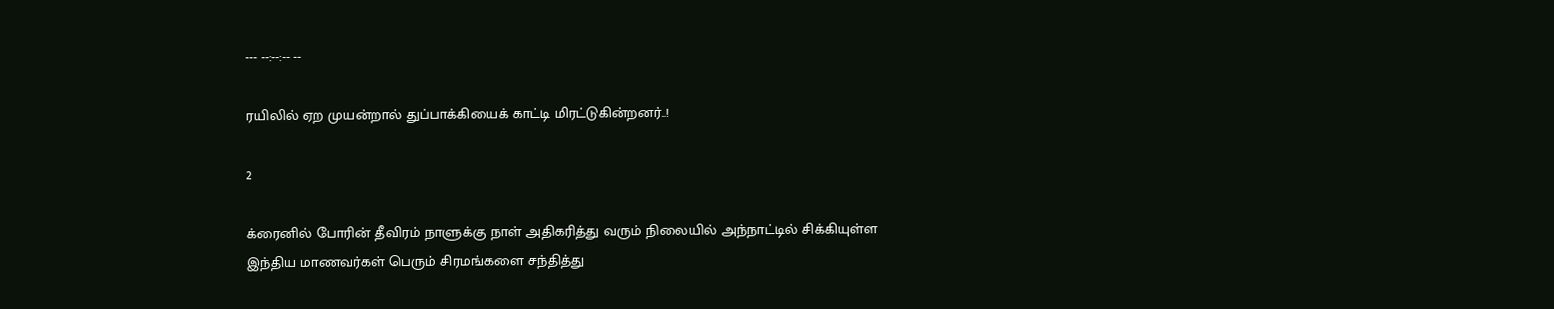--- --:--:-- --

ரயிலில் ஏற முயன்றால் துப்பாக்கியைக் காட்டி மிரட்டுகின்றனர்..!

2

க்ரைனில் போரின் தீவிரம் நாளுக்கு நாள் அதிகரித்து வரும் நிலையில் அந்நாட்டில் சிக்கியுள்ள இந்திய மாணவர்கள் பெரும் சிரமங்களை சந்தித்து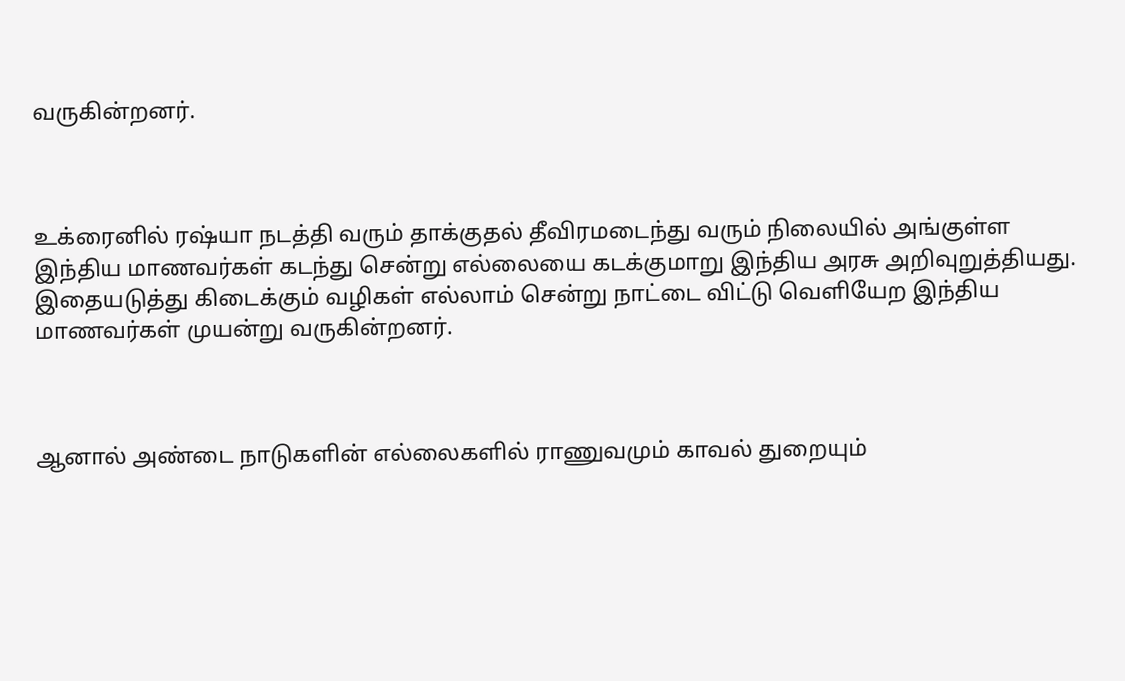வருகின்றனர்.



உக்ரைனில் ரஷ்யா நடத்தி வரும் தாக்குதல் தீவிரமடைந்து வரும் நிலையில் அங்குள்ள இந்திய மாணவர்கள் கடந்து சென்று எல்லையை கடக்குமாறு இந்திய அரசு அறிவுறுத்தியது. இதையடுத்து கிடைக்கும் வழிகள் எல்லாம் சென்று நாட்டை விட்டு வெளியேற இந்திய மாணவர்கள் முயன்று வருகின்றனர்.



ஆனால் அண்டை நாடுகளின் எல்லைகளில் ராணுவமும் காவல் துறையும்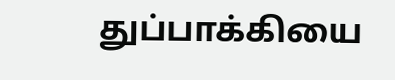துப்பாக்கியை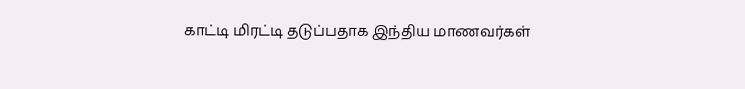காட்டி மிரட்டி தடுப்பதாக இந்திய மாணவர்கள்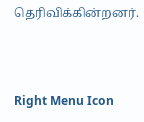தெரிவிக்கின்றனர்.



Right Menu Icon